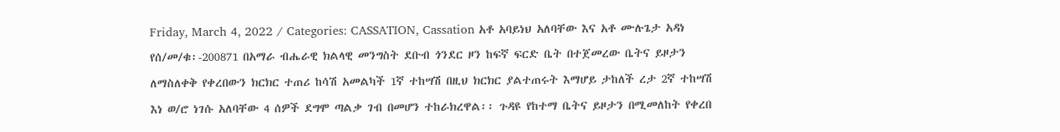Friday, March 4, 2022 / Categories: CASSATION, Cassation አቶ አባይነህ አለባቸው እና አቶ ሙሉጌታ አዳነ የሰ/መ/ቁ፡-200871 በአማራ ብሔራዊ ክልላዊ መንግስት ደቡብ ጎንደር ዞን ከፍኛ ፍርድ ቤት በተጀመረው ቤትና ይዞታን ለማስለቀቅ የቀረበውን ክርክር ተጠሪ ከሳሽ አመልካች 1ኛ ተከሣሽ በዚህ ክርክር ያልተጠሩት እማሆይ ታከለች ረታ 2ኛ ተከሣሽ እነ ወ/ሮ ነገሱ አለባቸው 4 ሰዎች ደግሞ ጣልቃ ገብ በመሆን ተከራክረዋል፡፡ ጉዳዩ የከተማ ቤትና ይዞታን በሚመለከት የቀረበ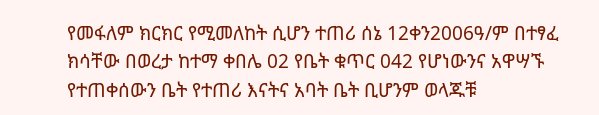የመፋለም ክርክር የሚመለከት ሲሆን ተጠሪ ሰኔ 12ቀን2006ዓ/ም በተፃፈ ክሳቸው በወረታ ከተማ ቀበሌ 02 የቤት ቁጥር 042 የሆነውንና አዋሣኙ የተጠቀሰውን ቤት የተጠሪ እናትና አባት ቤት ቢሆንም ወላጁቹ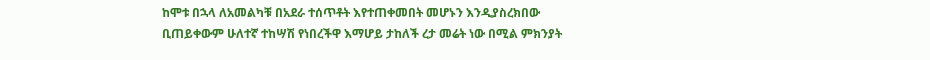ከሞቱ በኋላ ለአመልካቹ በአደራ ተሰጥቶት እየተጠቀመበት መሆኑን እንዲያስረክበው ቢጠይቀውም ሁለተኛ ተከሣሽ የነበረችዋ እማሆይ ታከለች ረታ መሬት ነው በሚል ምክንያት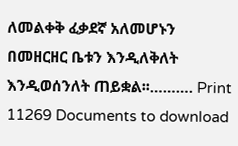ለመልቀቅ ፈቃደኛ አለመሆኑን በመዘርዘር ቤቱን እንዲለቅለት እንዲወሰንለት ጠይቋል፡፡………. Print 11269 Documents to download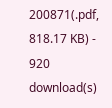200871(.pdf, 818.17 KB) - 920 download(s)